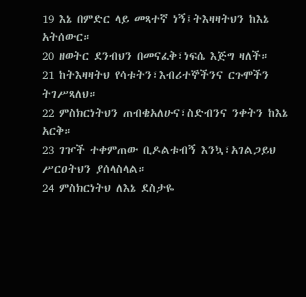19 እኔ በምድር ላይ መጻተኛ ነኝ፤ትእዛዛትህን ከእኔ አትሰውር።
20 ዘወትር ደንብህን በመናፈቅ፣ነፍሴ እጅግ ዛለች።
21 ከትእዛዛትህ የሳቱትን፣እብሪተኞችንና ርጉሞችን ትገሥጻለህ።
22 ምስክርነትህን ጠብቄአለሁና፣ስድብንና ንቀትን ከእኔ አርቅ።
23 ገዦች ተቀምጠው ቢዶልቱብኝ እንኳ፣አገልጋይህ ሥርዐትህን ያሰላስላል።
24 ምስክርነትህ ለእኔ ደስታዬ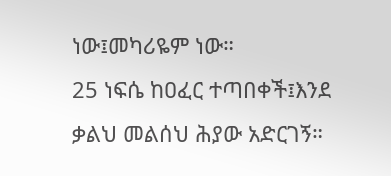ነው፤መካሪዬም ነው።
25 ነፍሴ ከዐፈር ተጣበቀች፤እንደ ቃልህ መልሰህ ሕያው አድርገኝ።